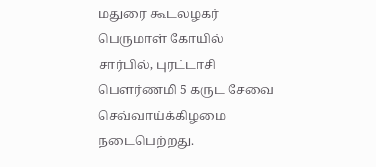மதுரை கூடலழகர் பெருமாள் கோயில் சார்பில், புரட்டாசி பெளர்ணமி 5 கருட சேவை செவ்வாய்க்கிழமை நடைபெற்றது.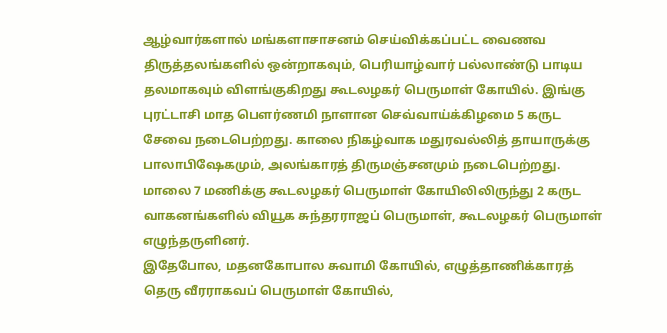ஆழ்வார்களால் மங்களாசாசனம் செய்விக்கப்பட்ட வைணவ திருத்தலங்களில் ஒன்றாகவும், பெரியாழ்வார் பல்லாண்டு பாடிய தலமாகவும் விளங்குகிறது கூடலழகர் பெருமாள் கோயில். இங்கு புரட்டாசி மாத பௌர்ணமி நாளான செவ்வாய்க்கிழமை 5 கருட சேவை நடைபெற்றது. காலை நிகழ்வாக மதுரவல்லித் தாயாருக்கு பாலாபிஷேகமும், அலங்காரத் திருமஞ்சனமும் நடைபெற்றது. மாலை 7 மணிக்கு கூடலழகர் பெருமாள் கோயிலிலிருந்து 2 கருட வாகனங்களில் வியூக சுந்தரராஜப் பெருமாள், கூடலழகர் பெருமாள் எழுந்தருளினர்.
இதேபோல, மதனகோபால சுவாமி கோயில், எழுத்தாணிக்காரத் தெரு வீரராகவப் பெருமாள் கோயில்,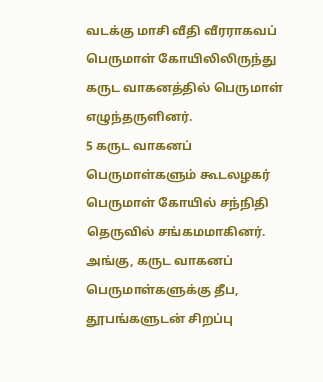வடக்கு மாசி வீதி வீரராகவப் பெருமாள் கோயிலிலிருந்து கருட வாகனத்தில் பெருமாள் எழுந்தருளினர்.
5 கருட வாகனப் பெருமாள்களும் கூடலழகர் பெருமாள் கோயில் சந்நிதி தெருவில் சங்கமமாகினர். அங்கு, கருட வாகனப் பெருமாள்களுக்கு தீப, தூபங்களுடன் சிறப்பு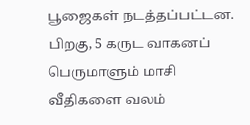பூஜைகள் நடத்தப்பட்டன. பிறகு, 5 கருட வாகனப் பெருமாளும் மாசி வீதிகளை வலம்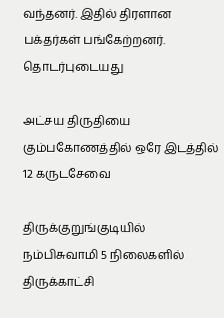வந்தனர். இதில் திரளான பக்தர்கள் பங்கேற்றனர்.
தொடர்புடையது

அட்சய திருதியை கும்பகோணத்தில் ஒரே இடத்தில் 12 கருடசேவை

திருக்குறுங்குடியில் நம்பிசுவாமி 5 நிலைகளில் திருக்காட்சி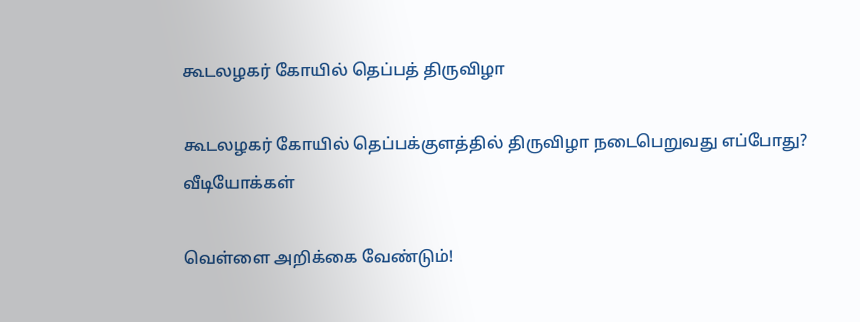கூடலழகர் கோயில் தெப்பத் திருவிழா

கூடலழகர் கோயில் தெப்பக்குளத்தில் திருவிழா நடைபெறுவது எப்போது?
வீடியோக்கள்

வெள்ளை அறிக்கை வேண்டும்!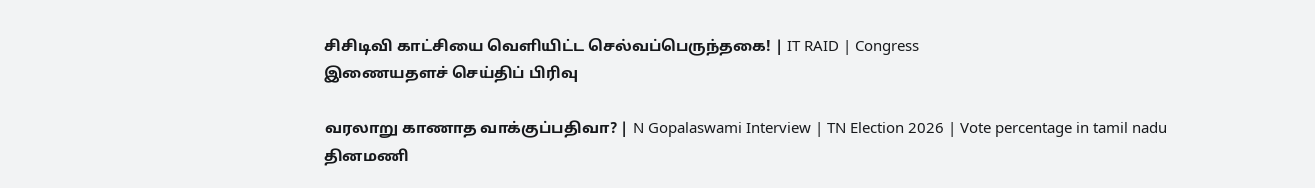சிசிடிவி காட்சியை வெளியிட்ட செல்வப்பெருந்தகை! | IT RAID | Congress
இணையதளச் செய்திப் பிரிவு

வரலாறு காணாத வாக்குப்பதிவா? | N Gopalaswami Interview | TN Election 2026 | Vote percentage in tamil nadu
தினமணி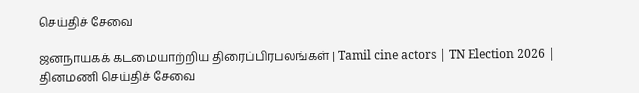செய்திச் சேவை

ஜனநாயகக் கடமையாற்றிய திரைப்பிரபலங்கள் | Tamil cine actors | TN Election 2026 |
தினமணி செய்திச் சேவை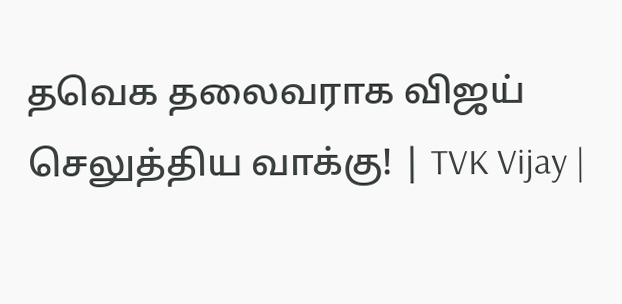தவெக தலைவராக விஜய் செலுத்திய வாக்கு! | TVK Vijay |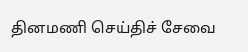தினமணி செய்திச் சேவை